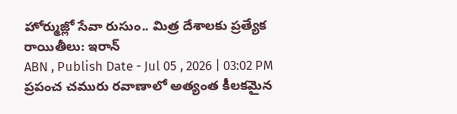హోర్ముజ్లో సేవా రుసుం.. మిత్ర దేశాలకు ప్రత్యేక రాయితీలు: ఇరాన్
ABN , Publish Date - Jul 05 , 2026 | 03:02 PM
ప్రపంచ చమురు రవాణాలో అత్యంత కీలకమైన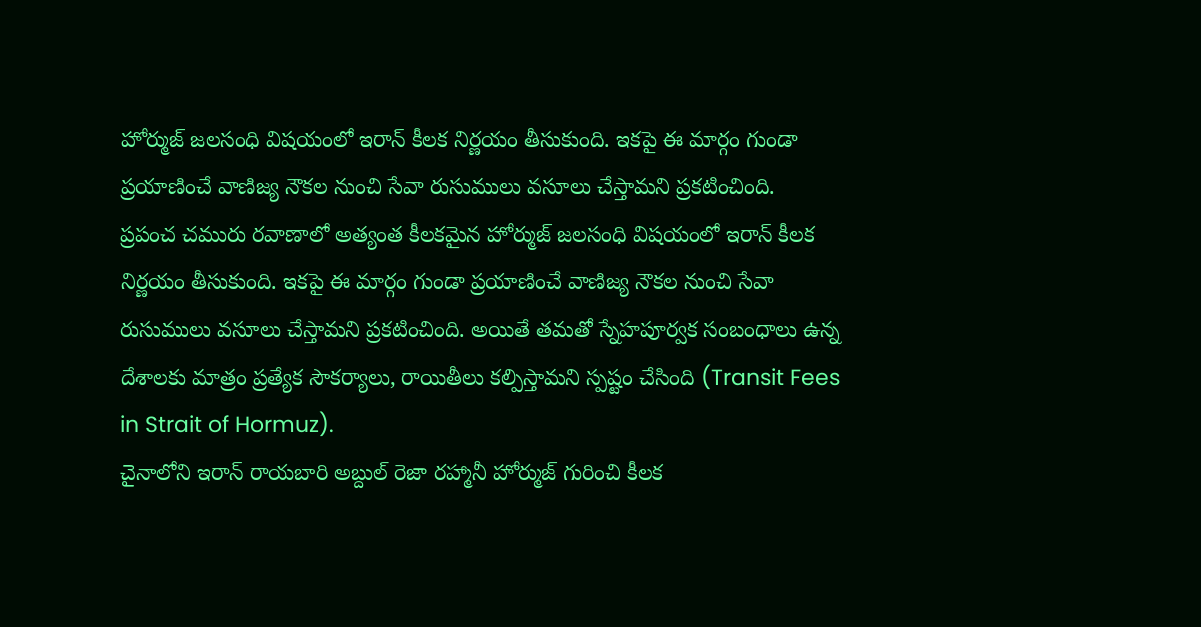హోర్ముజ్ జలసంధి విషయంలో ఇరాన్ కీలక నిర్ణయం తీసుకుంది. ఇకపై ఈ మార్గం గుండా ప్రయాణించే వాణిజ్య నౌకల నుంచి సేవా రుసుములు వసూలు చేస్తామని ప్రకటించింది.
ప్రపంచ చమురు రవాణాలో అత్యంత కీలకమైన హోర్ముజ్ జలసంధి విషయంలో ఇరాన్ కీలక నిర్ణయం తీసుకుంది. ఇకపై ఈ మార్గం గుండా ప్రయాణించే వాణిజ్య నౌకల నుంచి సేవా రుసుములు వసూలు చేస్తామని ప్రకటించింది. అయితే తమతో స్నేహపూర్వక సంబంధాలు ఉన్న దేశాలకు మాత్రం ప్రత్యేక సౌకర్యాలు, రాయితీలు కల్పిస్తామని స్పష్టం చేసింది (Transit Fees in Strait of Hormuz).
చైనాలోని ఇరాన్ రాయబారి అబ్దుల్ రెజా రహ్మానీ హోర్ముజ్ గురించి కీలక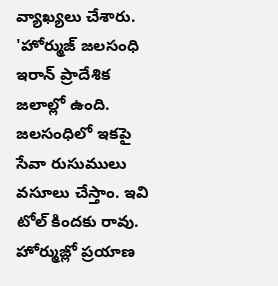వ్యాఖ్యలు చేశారు. 'హోర్ముజ్ జలసంధి ఇరాన్ ప్రాదేశిక జలాల్లో ఉంది. జలసంధిలో ఇకపై సేవా రుసుములు వసూలు చేస్తాం. ఇవి టోల్ కిందకు రావు. హోర్ముజ్లో ప్రయాణ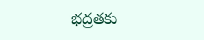భద్రతకు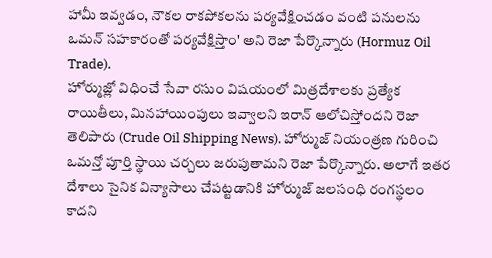హామీ ఇవ్వడం, నౌకల రాకపోకలను పర్యవేక్షించడం వంటి పనులను ఒమన్ సహకారంతో పర్యవేక్షిస్తాం' అని రెజా పేర్కొన్నారు (Hormuz Oil Trade).
హోర్ముజ్లో విధించే సేవా రసుం విషయంలో మిత్రదేశాలకు ప్రత్యేక రాయితీలు, మినహాయింపులు ఇవ్వాలని ఇరాన్ ఆలోచిస్తోందని రెజా తెలిపారు (Crude Oil Shipping News). హోర్ముజ్ నియంత్రణ గురించి ఒమన్తో పూర్తి స్థాయి చర్చలు జరుపుతామని రెజా పేర్కొన్నారు. అలాగే ఇతర దేశాలు సైనిక విన్యాసాలు చేపట్టడానికి హోర్ముజ్ జలసంధి రంగస్థలం కాదని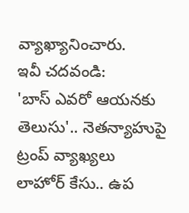వ్యాఖ్యానించారు.
ఇవీ చదవండి:
'బాస్ ఎవరో ఆయనకు తెలుసు'.. నెతన్యాహుపై ట్రంప్ వ్యాఖ్యలు
లాహోర్ కేసు.. ఉప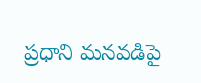ప్రధాని మనవడిపై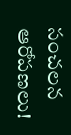సంచలన ఆరోపణలు!